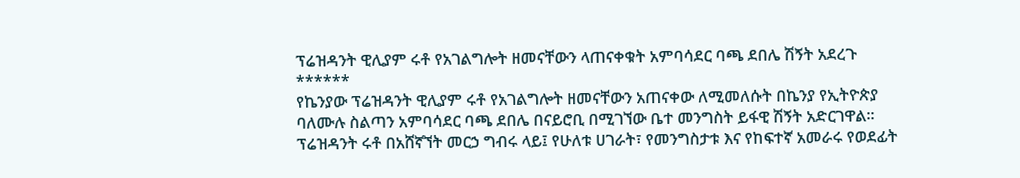ፕሬዝዳንት ዊሊያም ሩቶ የአገልግሎት ዘመናቸውን ላጠናቀቁት አምባሳደር ባጫ ደበሌ ሽኝት አደረጉ
******
የኬንያው ፕሬዝዳንት ዊሊያም ሩቶ የአገልግሎት ዘመናቸውን አጠናቀው ለሚመለሱት በኬንያ የኢትዮጵያ ባለሙሉ ስልጣን አምባሳደር ባጫ ደበሌ በናይሮቢ በሚገኘው ቤተ መንግስት ይፋዊ ሽኝት አድርገዋል።
ፕሬዝዳንት ሩቶ በአሸኛኘት መርኃ ግብሩ ላይ፤ የሁለቱ ሀገራት፣ የመንግስታቱ እና የከፍተኛ አመራሩ የወደፊት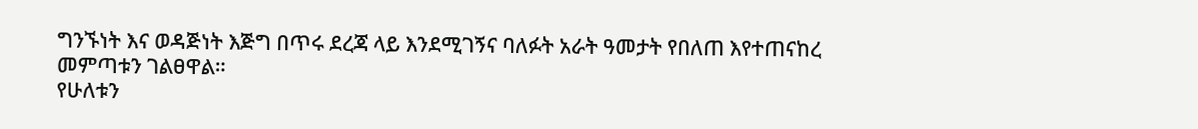ግንኙነት እና ወዳጅነት እጅግ በጥሩ ደረጃ ላይ እንደሚገኝና ባለፉት አራት ዓመታት የበለጠ እየተጠናከረ መምጣቱን ገልፀዋል።
የሁለቱን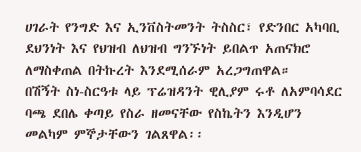ሀገራት የንግድ እና ኢንቨስትመንት ትስስር፣ የድንበር አካባቢ ደህንነት እና የህዝብ ለህዝብ ግንኙነት ይበልጥ አጠናክሮ ለማስቀጠል በትኩረት እንደሚሰራም አረጋግጠዋል።
በሽኝት ስነ-ስርዓቱ ላይ ፕሬዝዳንት ዊሊያም ሩቶ ለአምባሳደር ባጫ ደበሌ ቀጣይ የስራ ዘመናቸው የስኬትን እንዲሆን መልካም ምኞታቸውን ገልጸዋል፡፡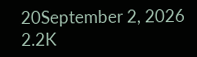20September 2, 2026 2.2K